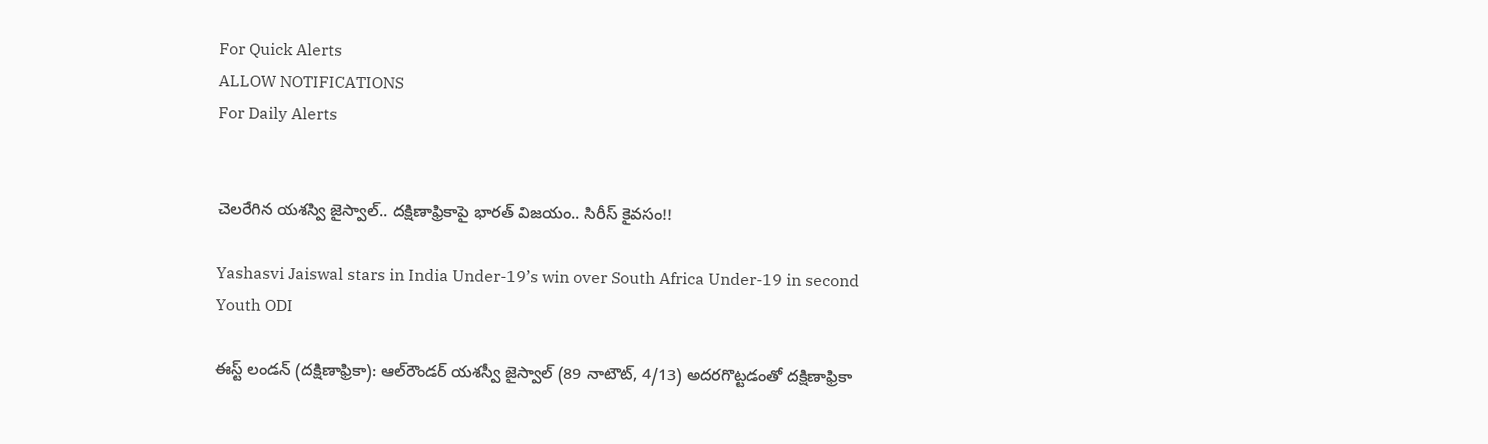For Quick Alerts
ALLOW NOTIFICATIONS
For Daily Alerts


చెలరేగిన యశస్వి జైస్వాల్‌.. దక్షిణాఫ్రికాపై భారత్‌ విజయం.. సిరీస్‌ కైవసం!!

Yashasvi Jaiswal stars in India Under-19’s win over South Africa Under-19 in second Youth ODI

ఈస్ట్‌ లండన్‌ (దక్షిణాఫ్రికా): ఆల్‌రౌండర్‌ యశస్వీ జైస్వాల్‌ (89 నాటౌట్‌, 4/13) అదరగొట్టడంతో దక్షిణాఫ్రికా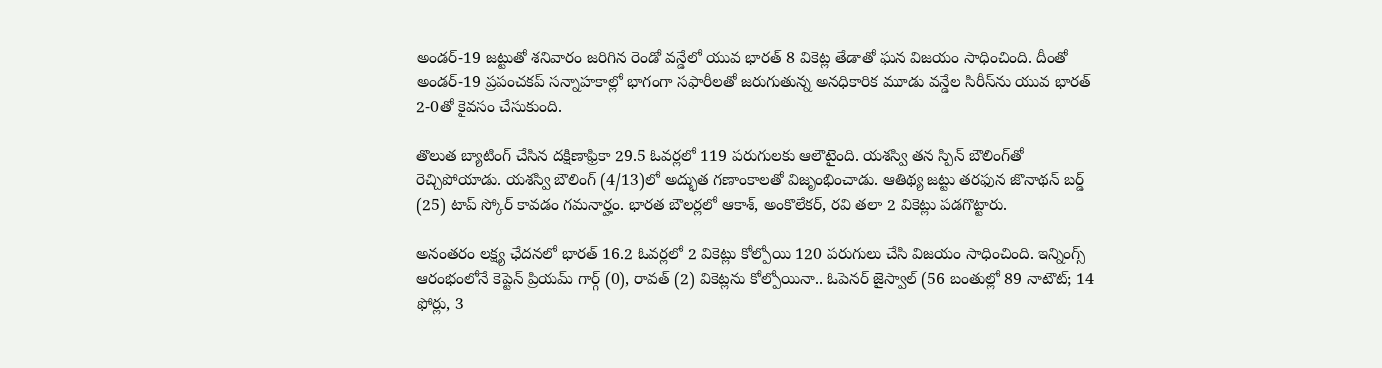అండర్‌-19 జట్టుతో శనివారం జరిగిన రెండో వన్డేలో యువ భారత్‌ 8 వికెట్ల తేడాతో ఘన విజయం సాధించింది. దీంతో అండర్‌-19 ప్రపంచకప్‌ సన్నాహకాల్లో భాగంగా సఫారీలతో జరుగుతున్న అనధికారిక మూడు వన్డేల సిరీస్‌ను యువ భారత్‌ 2-0తో కైవసం చేసుకుంది.

తొలుత బ్యాటింగ్‌ చేసిన దక్షిణాఫ్రికా 29.5 ఓవర్లలో 119 పరుగులకు ఆలౌటైంది. యశస్వి తన స్పిన్‌ బౌలింగ్‌తో రెచ్చిపోయాడు. యశస్వి బౌలింగ్‌ (4/13)లో అద్భుత గణాంకాలతో విజృంభించాడు. ఆతిథ్య జట్టు తరఫున జొనాథన్‌ బర్డ్‌ (25) టాప్‌ స్కోర్‌ కావడం గమనార్హం. భారత బౌలర్లలో ఆకాశ్‌, అంకొలేకర్‌, రవి తలా 2 వికెట్లు పడగొట్టారు.

అనంతరం లక్ష్య ఛేదనలో భారత్‌ 16.2 ఓవర్లలో 2 వికెట్లు కోల్పోయి 120 పరుగులు చేసి విజయం సాధించింది. ఇన్నింగ్స్ ఆరంభంలోనే కెప్టెన్ ప్రియమ్‌ గార్గ్‌ (0), రావత్‌ (2) వికెట్లను కోల్పోయినా.. ఓపెనర్‌ జైస్వాల్‌ (56 బంతుల్లో 89 నాటౌట్‌; 14 ఫోర్లు, 3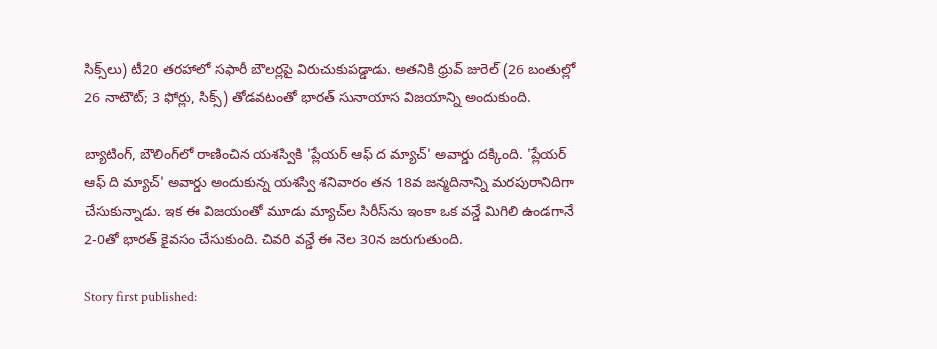సిక్స్‌లు) టీ20 తరహాలో సఫారీ బౌలర్లపై విరుచుకుపడ్డాడు. అతనికి ధ్రువ్‌ జురెల్‌ (26 బంతుల్లో 26 నాటౌట్‌; 3 ఫోర్లు, సిక్స్‌) తోడవటంతో భారత్ సునాయాస విజయాన్ని అందుకుంది.

బ్యాటింగ్, బౌలింగ్‌లో రాణించిన యశస్వికి 'ప్లేయర్‌ ఆఫ్‌ ద మ్యాచ్‌' అవార్డు దక్కింది. 'ప్లేయర్‌ ఆఫ్‌ ది మ్యాచ్‌' అవార్డు అందుకున్న యశస్వి శనివారం తన 18వ జన్మదినాన్ని మరపురానిదిగా చేసుకున్నాడు. ఇక ఈ విజయంతో మూడు మ్యాచ్‌ల సిరీస్‌ను ఇంకా ఒక వన్డే మిగిలి ఉండగానే 2-0తో భారత్‌ కైవసం చేసుకుంది. చివరి వన్డే ఈ నెల 30న జరుగుతుంది.

Story first published: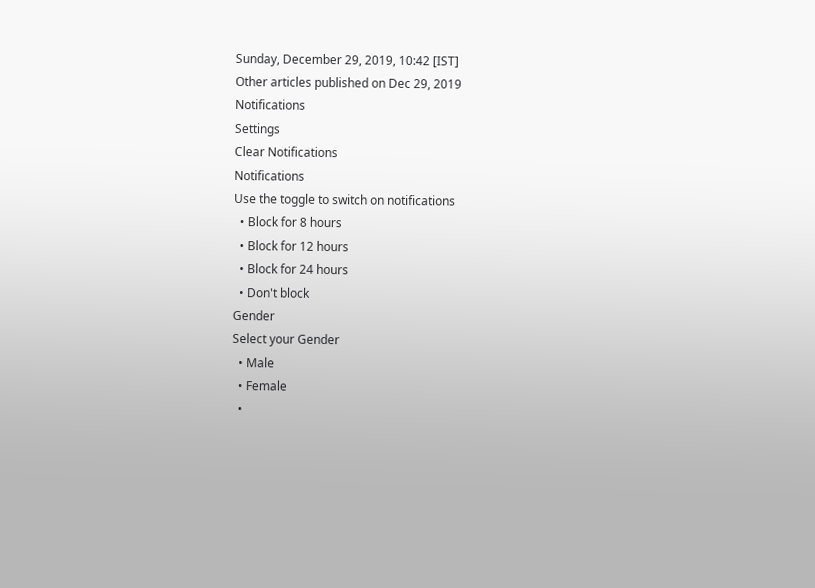Sunday, December 29, 2019, 10:42 [IST]
Other articles published on Dec 29, 2019
Notifications
Settings
Clear Notifications
Notifications
Use the toggle to switch on notifications
  • Block for 8 hours
  • Block for 12 hours
  • Block for 24 hours
  • Don't block
Gender
Select your Gender
  • Male
  • Female
  •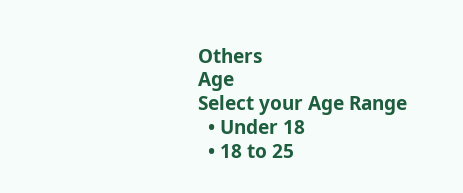Others
Age
Select your Age Range
  • Under 18
  • 18 to 25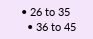• 26 to 35
  • 36 to 45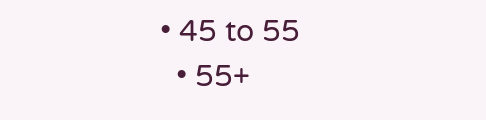• 45 to 55
  • 55+